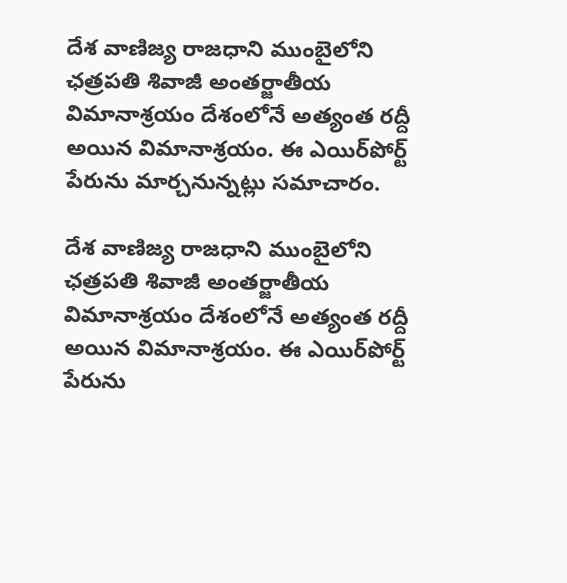దేశ వాణిజ్య రాజధాని ముంబైలోని ఛత్రపతి శివాజీ అంతర్జాతీయ విమానాశ్రయం దేశంలోనే అత్యంత రద్దీ అయిన విమానాశ్రయం. ఈ ఎయిర్‌‌పోర్ట్ పేరును మార్చనున్నట్లు సమాచారం.

దేశ వాణిజ్య రాజధాని ముంబైలోని ఛత్రపతి శివాజీ అంతర్జాతీయ విమానాశ్రయం దేశంలోనే అత్యంత రద్దీ అయిన విమానాశ్రయం. ఈ ఎయిర్‌‌పోర్ట్ పేరును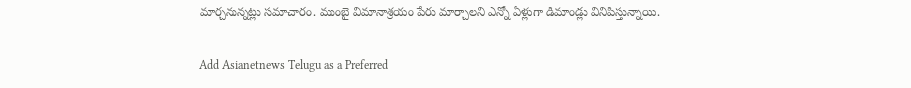మార్చనున్నట్లు సమాచారం. ముంబై విమానాశ్రయం పేరు మార్చాలని ఎన్నో ఏళ్లుగా డిమాండ్లు వినిపిస్తున్నాయి.

Add Asianetnews Telugu as a Preferred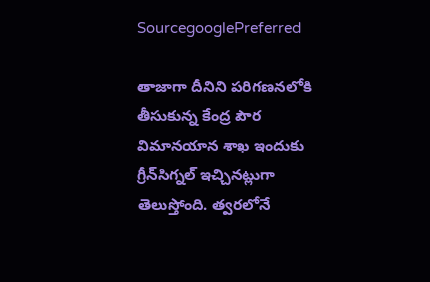SourcegooglePreferred

తాజాగా దీనిని పరిగణనలోకి తీసుకున్న కేంద్ర పౌర విమానయాన శాఖ ఇందుకు గ్రీన్‌సిగ్నల్ ఇచ్చినట్లుగా తెలుస్తోంది. త్వరలోనే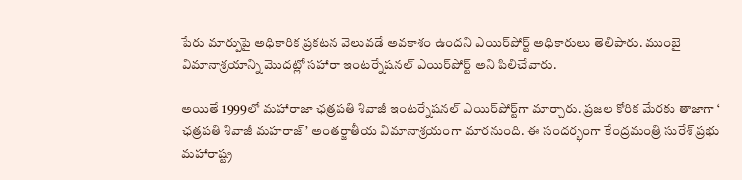పేరు మార్పుపై అధికారిక ప్రకటన వెలువడే అవకాశం ఉందని ఎయిర్‌‌పోర్ట్ అధికారులు తెలిపారు. ముంబై విమానాశ్రయాన్ని మొదట్లో సహారా ఇంటర్నేషనల్ ఎయిర్‌పోర్ట్ అని పిలిచేవారు.

అయితే 1999లో మహారాజా ఛత్రపతి శివాజీ ఇంటర్నేషనల్ ఎయిర్‌పోర్ట్‌గా మార్చారు. ప్రజల కోరిక మేరకు తాజాగా ‘ ఛత్రపతి శివాజీ మహరాజ్’ అంతర్జాతీయ విమానాశ్రయంగా మారనుంది. ఈ సందర్భంగా కేంద్రమంత్రి సురేశ్ ప్రభు మహారాష్ట్ర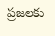ప్రజలకు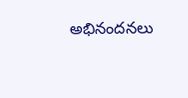అభినందనలు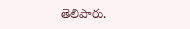తెలిపారు.